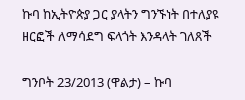ኩባ ከኢትዮጵያ ጋር ያላትን ግንኙነት በተለያዩ ዘርፎች ለማሳደግ ፍላጎት እንዳላት ገለጸች

ግንቦት 23/2013 (ዋልታ) – ኩባ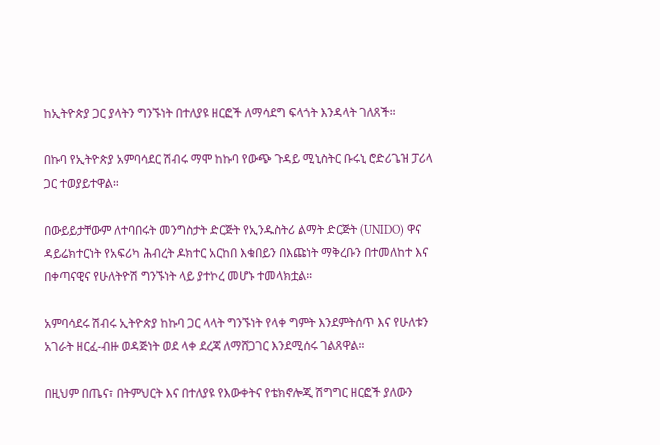ከኢትዮጵያ ጋር ያላትን ግንኙነት በተለያዩ ዘርፎች ለማሳደግ ፍላጎት እንዳላት ገለጸች።

በኩባ የኢትዮጵያ አምባሳደር ሽብሩ ማሞ ከኩባ የውጭ ጉዳይ ሚኒስትር ቡሩኒ ሮድሪጌዝ ፓሪላ  ጋር ተወያይተዋል።

በውይይታቸውም ለተባበሩት መንግስታት ድርጅት የኢንዱስትሪ ልማት ድርጅት (UNIDO) ዋና ዳይሬክተርነት የአፍሪካ ሕብረት ዶክተር አርከበ እቁበይን በእጩነት ማቅረቡን በተመለከተ እና በቀጣናዊና የሁለትዮሽ ግንኙነት ላይ ያተኮረ መሆኑ ተመላክቷል።

አምባሳደሩ ሽብሩ ኢትዮጵያ ከኩባ ጋር ላላት ግንኙነት የላቀ ግምት እንደምትሰጥ እና የሁለቱን አገራት ዘርፈ-ብዙ ወዳጅነት ወደ ላቀ ደረጃ ለማሸጋገር እንደሚሰሩ ገልጸዋል።

በዚህም በጤና፣ በትምህርት እና በተለያዩ የእውቀትና የቴክኖሎጂ ሽግግር ዘርፎች ያለውን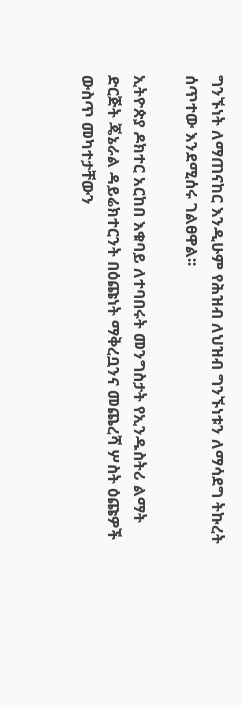ግንኙነት ለማጠናከር እንዲሁም የሕዝብ ለህዝብ ግንኙነቱን ለማሳደግ ትኩረት ሰጥተው እንደሚሰሩ ገልፀዋል፡፡

ኢትዮጵያ ዶክተር አርከበ እቁባይ ለተባበሩት መንግስታት የኢንዱስትሪ ልማት ድርጅት ጄኔራል ዳይሬክተርንት በዕጩነት ማቅረቧንና መጨረሻ ሦስት ዕጩዎች ውስጥ መካተታቸውን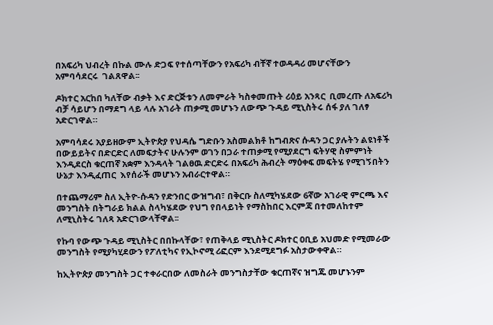በአፍሪካ ህብረት በኩል ሙሉ ድጋፍ የተሰጣቸውን የአፍሪካ ብቸኛ ተወዳዳሪ መሆናቸውን አምባሳደርሩ  ገልጸዋል፡፡

ዶክተር አርከበ ካለቸው ብቃት እና ድርጅቱን ለመምራት ካስቀመጡት ሪዕይ አንጻር  ቢመረጡ ለአፍሪካ ብቻ ሳይሆን በማደግ ላይ ላሉ አገራት ጠቃሚ መሆኑን ለውጭ ጉዳይ ሚኒስትሩ ሰፋ ያለ ገለፃ አድርገዋል።

አምባሳደሩ አያይዘውም ኢትዮጵያ የህዳሴ ግድቡን አስመልክቶ ከግብጽና ሱዳን ጋር ያሉትን ልዩነቶች በውይይትና በድርድር ለመፍታትና ሁሉንም ወገን በጋራ ተጠቃሚ የሚያደርግ ፍትሃዊ ስምምነት እንዲደርስ ቁርጠኛ አቋም እንዳላት ገልፀዉ ድርድሩ በአፍሪካ ሕብረት ማዕቀፍ መፍትሄ የሚገኝበትን ሁኔታ እንዲፈጠር  እየሰራች መሆኑን አብራርተዋል።

በተጨማሪም ስለ ኢትዮ-ሱዳን የድንበር ውዝግብ፣ በቅርቡ ስለሚካሄደው 6ኛው አገራዊ ምርጫ እና መንግስት በትግራይ ክልል ስላካሄደው የህግ የበላይነት የማስከበር እርምጃ በተመለከተም ለሚኒስትሩ ገለጻ አድርገውላቸዋል፡፡

የኩባ የውጭ ጉዳይ ሚኒስትር በበኩላቸው፣ የጠቅላይ ሚኒስትር ዶክተር ዐቢይ አህመድ የሚመራው መንግስት የሚያካሂደውን የፖለቲካና የኢኮኖሚ ሪፎርም እንደሚደግፉ አስታውቀዋል።

ከኢትዮጵያ መንግስት ጋር ተቀራርበው ለመስራት መንግስታቸው ቁርጠኛና ዝግጁ መሆኑንም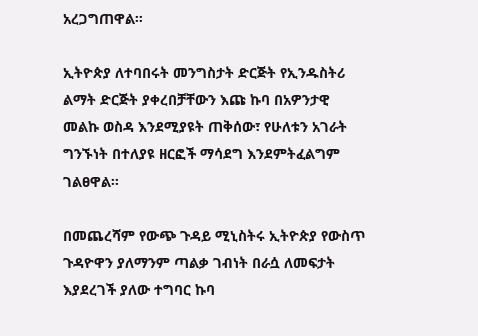አረጋግጠዋል።

ኢትዮጵያ ለተባበሩት መንግስታት ድርጅት የኢንዱስትሪ ልማት ድርጅት ያቀረበቻቸውን እጩ ኩባ በአዎንታዊ መልኩ ወስዳ እንደሚያዩት ጠቅሰው፣ የሁለቱን አገራት ግንኙነት በተለያዩ ዘርፎች ማሳደግ እንደምትፈልግም ገልፀዋል፡፡

በመጨረሻም የውጭ ጉዳይ ሚኒስትሩ ኢትዮጵያ የውስጥ ጉዳዮዋን ያለማንም ጣልቃ ገብነት በራሷ ለመፍታት እያደረገች ያለው ተግባር ኩባ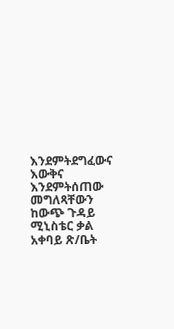እንደምትደግፈውና እውቅና እንደምትሰጠው መግለጻቸውን ከውጭ ጉዳይ ሚኒስቴር ቃል አቀባይ ጽ/ቤት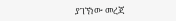ያገኘነው መረጃ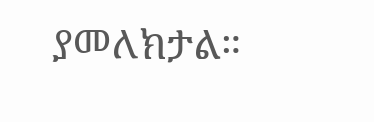ያመለክታል።